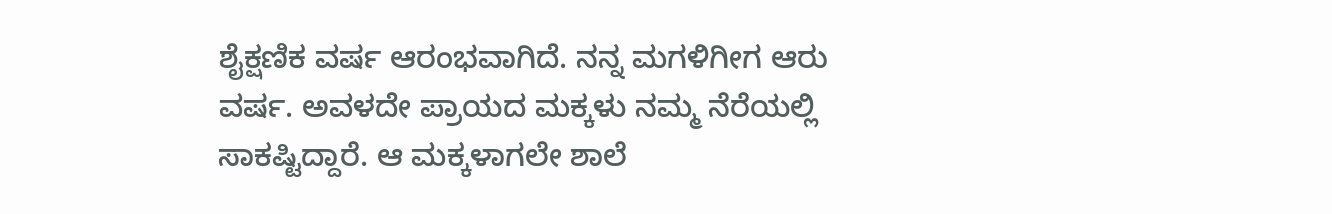ಶೈಕ್ಷಣಿಕ ವರ್ಷ ಆರಂಭವಾಗಿದೆ. ನನ್ನ ಮಗಳಿಗೀಗ ಆರು ವರ್ಷ. ಅವಳದೇ ಪ್ರಾಯದ ಮಕ್ಕಳು ನಮ್ಮ ನೆರೆಯಲ್ಲಿ ಸಾಕಷ್ಟಿದ್ದಾರೆ. ಆ ಮಕ್ಕಳಾಗಲೇ ಶಾಲೆ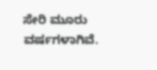ಸೇರಿ ಮೂರು ವರ್ಷಗಳಾಗಿವೆ.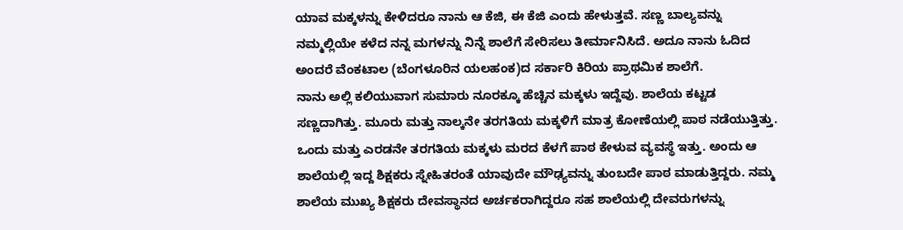ಯಾವ ಮಕ್ಕಳನ್ನು ಕೇಳಿದರೂ ನಾನು ಆ ಕೆಜಿ, ಈ ಕೆಜಿ ಎಂದು ಹೇಳುತ್ತವೆ. ಸಣ್ಣ ಬಾಲ್ಯವನ್ನು ನಮ್ಮಲ್ಲಿಯೇ ಕಳೆದ ನನ್ನ ಮಗಳನ್ನು ನಿನ್ನೆ ಶಾಲೆಗೆ ಸೇರಿಸಲು ತೀರ್ಮಾನಿಸಿದೆ. ಅದೂ ನಾನು ಓದಿದ ಅಂದರೆ ವೆಂಕಟಾಲ (ಬೆಂಗಳೂರಿನ ಯಲಹಂಕ)ದ ಸರ್ಕಾರಿ ಕಿರಿಯ ಪ್ರಾಥಮಿಕ ಶಾಲೆಗೆ.
ನಾನು ಅಲ್ಲಿ ಕಲಿಯುವಾಗ ಸುಮಾರು ನೂರಕ್ಕೂ ಹೆಚ್ಚಿನ ಮಕ್ಕಳು ಇದ್ದೆವು. ಶಾಲೆಯ ಕಟ್ಟಡ ಸಣ್ಣದಾಗಿತ್ತು. ಮೂರು ಮತ್ತು ನಾಲ್ಕನೇ ತರಗತಿಯ ಮಕ್ಕಳಿಗೆ ಮಾತ್ರ ಕೋಣೆಯಲ್ಲಿ ಪಾಠ ನಡೆಯುತ್ತಿತ್ತು. ಒಂದು ಮತ್ತು ಎರಡನೇ ತರಗತಿಯ ಮಕ್ಕಳು ಮರದ ಕೆಳಗೆ ಪಾಠ ಕೇಳುವ ವ್ಯವಸ್ಥೆ ಇತ್ತು. ಅಂದು ಆ ಶಾಲೆಯಲ್ಲಿ ಇದ್ದ ಶಿಕ್ಷಕರು ಸ್ನೇಹಿತರಂತೆ ಯಾವುದೇ ಮೌಢ್ಯವನ್ನು ತುಂಬದೇ ಪಾಠ ಮಾಡುತ್ತಿದ್ದರು. ನಮ್ಮ ಶಾಲೆಯ ಮುಖ್ಯ ಶಿಕ್ಷಕರು ದೇವಸ್ಥಾನದ ಅರ್ಚಕರಾಗಿದ್ದರೂ ಸಹ ಶಾಲೆಯಲ್ಲಿ ದೇವರುಗಳನ್ನು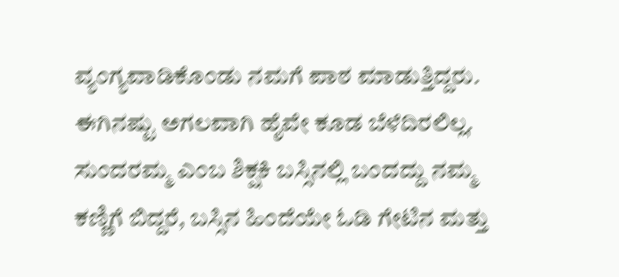ವ್ಯಂಗ್ಯವಾಡಿಕೊಂಡು ನಮಗೆ ಪಾಠ ಮಾಡುತ್ತಿದ್ದರು. ಈಗಿನಷ್ಟು ಅಗಲವಾಗಿ ಹೈವೇ ಕೂಡ ಬೆಳೆದಿರಲಿಲ್ಲ. ಸುಂದರಮ್ಮ ಎಂಬ ಶಿಕ್ಷಕಿ ಬಸ್ಸಿನಲ್ಲಿ ಬಂದದ್ದು ನಮ್ಮ ಕಣ್ಣಿಗೆ ಬಿದ್ದರೆ, ಬಸ್ಸಿನ ಹಿಂದೆಯೇ ಓಡಿ ಗೇಟಿನ ಮತ್ತು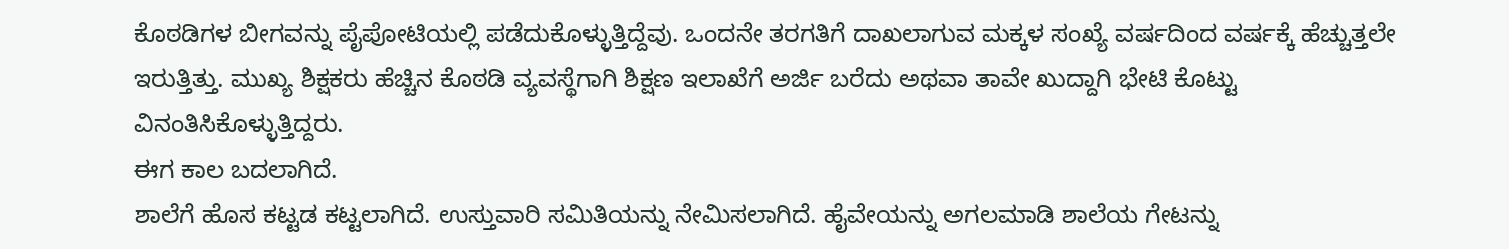ಕೊಠಡಿಗಳ ಬೀಗವನ್ನು ಪೈಪೋಟಿಯಲ್ಲಿ ಪಡೆದುಕೊಳ್ಳುತ್ತಿದ್ದೆವು. ಒಂದನೇ ತರಗತಿಗೆ ದಾಖಲಾಗುವ ಮಕ್ಕಳ ಸಂಖ್ಯೆ ವರ್ಷದಿಂದ ವರ್ಷಕ್ಕೆ ಹೆಚ್ಚುತ್ತಲೇ ಇರುತ್ತಿತ್ತು. ಮುಖ್ಯ ಶಿಕ್ಷಕರು ಹೆಚ್ಚಿನ ಕೊಠಡಿ ವ್ಯವಸ್ಥೆಗಾಗಿ ಶಿಕ್ಷಣ ಇಲಾಖೆಗೆ ಅರ್ಜಿ ಬರೆದು ಅಥವಾ ತಾವೇ ಖುದ್ದಾಗಿ ಭೇಟಿ ಕೊಟ್ಟು ವಿನಂತಿಸಿಕೊಳ್ಳುತ್ತಿದ್ದರು.
ಈಗ ಕಾಲ ಬದಲಾಗಿದೆ.
ಶಾಲೆಗೆ ಹೊಸ ಕಟ್ಟಡ ಕಟ್ಟಲಾಗಿದೆ. ಉಸ್ತುವಾರಿ ಸಮಿತಿಯನ್ನು ನೇಮಿಸಲಾಗಿದೆ. ಹೈವೇಯನ್ನು ಅಗಲಮಾಡಿ ಶಾಲೆಯ ಗೇಟನ್ನು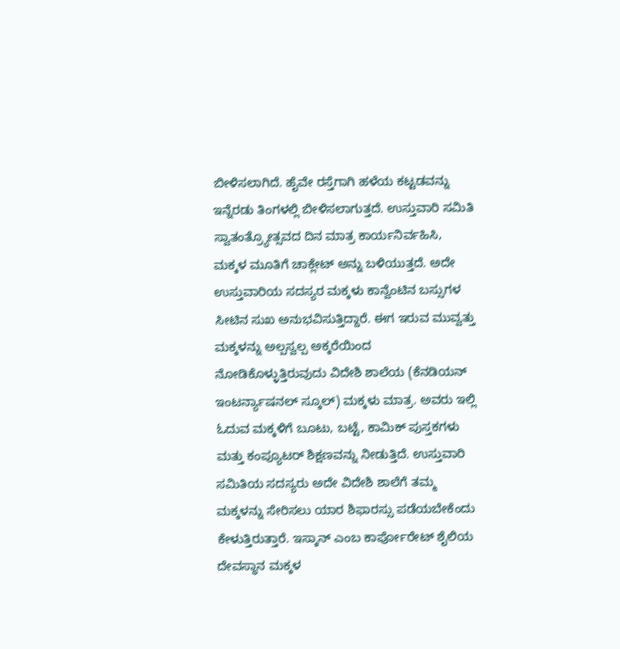ಬೀಳಿಸಲಾಗಿದೆ. ಹೈವೇ ರಸ್ತೆಗಾಗಿ ಹಳೆಯ ಕಟ್ಟಡವನ್ನು ಇನ್ನೆರಡು ತಿಂಗಳಲ್ಲಿ ಬೀಳಿಸಲಾಗುತ್ತದೆ. ಉಸ್ತುವಾರಿ ಸಮಿತಿ ಸ್ವಾತಂತ್ರ್ಯೋತ್ಸವದ ದಿನ ಮಾತ್ರ ಕಾರ್ಯನಿರ್ವಹಿಸಿ, ಮಕ್ಕಳ ಮೂತಿಗೆ ಚಾಕ್ಲೇಟ್ ಅನ್ನು ಬಳಿಯುತ್ತದೆ. ಅದೇ ಉಸ್ತುವಾರಿಯ ಸದಸ್ಯರ ಮಕ್ಕಳು ಕಾನ್ವೆಂಟಿನ ಬಸ್ಸುಗಳ ಸೀಟಿನ ಸುಖ ಅನುಭವಿಸುತ್ತಿದ್ದಾರೆ. ಈಗ ಇರುವ ಮುವ್ವತ್ತು ಮಕ್ಕಳನ್ನು ಅಲ್ಪಸ್ವಲ್ಪ ಅಕ್ಕರೆಯಿಂದ ನೋಡಿಕೊಳ್ಳುತ್ತಿರುವುದು ವಿದೇಶಿ ಶಾಲೆಯ (ಕೆನಡಿಯನ್ ಇಂಟರ್ನ್ಯಾಷನಲ್ ಸ್ಕೂಲ್) ಮಕ್ಕಳು ಮಾತ್ರ. ಅವರು ಇಲ್ಲಿ ಓದುವ ಮಕ್ಕಳಿಗೆ ಬೂಟು, ಬಟ್ಟೆ, ಕಾಮಿಕ್ ಪುಸ್ತಕಗಳು ಮತ್ತು ಕಂಪ್ಯೂಟರ್ ಶಿಕ್ಷಣವನ್ನು ನೀಡುತ್ತಿದೆ. ಉಸ್ತುವಾರಿ ಸಮಿತಿಯ ಸದಸ್ಯರು ಅದೇ ವಿದೇಶಿ ಶಾಲೆಗೆ ತಮ್ಮ ಮಕ್ಕಳನ್ನು ಸೇರಿಸಲು ಯಾರ ಶಿಫಾರಸ್ಸು ಪಡೆಯಬೇಕೆಂದು ಕೇಳುತ್ತಿರುತ್ತಾರೆ. ಇಸ್ಕಾನ್ ಎಂಬ ಕಾರ್ಪೋರೇಟ್ ಶೈಲಿಯ ದೇವಸ್ಥಾನ ಮಕ್ಕಳ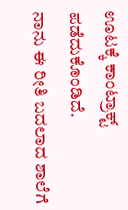ಊಟಕ್ಕೆ ಕಾಂಟ್ರಾಕ್ಟ್ ಪಡೆದುಕೊಂಡಿದೆ.
ನಾನು ಈ ರೀತಿ ಬದಲಾದ ಶಾಲೆಗೆ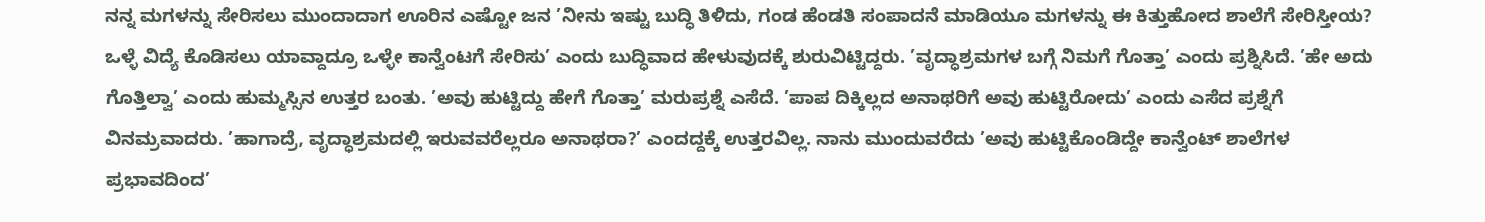ನನ್ನ ಮಗಳನ್ನು ಸೇರಿಸಲು ಮುಂದಾದಾಗ ಊರಿನ ಎಷ್ಟೋ ಜನ ’ನೀನು ಇಷ್ಟು ಬುದ್ಧಿ ತಿಳಿದು, ಗಂಡ ಹೆಂಡತಿ ಸಂಪಾದನೆ ಮಾಡಿಯೂ ಮಗಳನ್ನು ಈ ಕಿತ್ತುಹೋದ ಶಾಲೆಗೆ ಸೇರಿಸ್ತೀಯ? ಒಳ್ಳೆ ವಿದ್ಯೆ ಕೊಡಿಸಲು ಯಾವ್ದಾದ್ರೂ ಒಳ್ಳೇ ಕಾನ್ವೆಂಟಗೆ ಸೇರಿಸು’ ಎಂದು ಬುದ್ಧಿವಾದ ಹೇಳುವುದಕ್ಕೆ ಶುರುವಿಟ್ಟಿದ್ದರು. ’ವೃದ್ಧಾಶ್ರಮಗಳ ಬಗ್ಗೆ ನಿಮಗೆ ಗೊತ್ತಾ’ ಎಂದು ಪ್ರಶ್ನಿಸಿದೆ. ’ಹೇ ಅದು ಗೊತ್ತಿಲ್ವಾ’ ಎಂದು ಹುಮ್ಮಸ್ಸಿನ ಉತ್ತರ ಬಂತು. ’ಅವು ಹುಟ್ಟಿದ್ದು ಹೇಗೆ ಗೊತ್ತಾ’ ಮರುಪ್ರಶ್ನೆ ಎಸೆದೆ. ’ಪಾಪ ದಿಕ್ಕಿಲ್ಲದ ಅನಾಥರಿಗೆ ಅವು ಹುಟ್ಟಿರೋದು’ ಎಂದು ಎಸೆದ ಪ್ರಶ್ನೆಗೆ ವಿನಮ್ರವಾದರು. ’ಹಾಗಾದ್ರೆ, ವೃದ್ಧಾಶ್ರಮದಲ್ಲಿ ಇರುವವರೆಲ್ಲರೂ ಅನಾಥರಾ?’ ಎಂದದ್ದಕ್ಕೆ ಉತ್ತರವಿಲ್ಲ. ನಾನು ಮುಂದುವರೆದು ’ಅವು ಹುಟ್ಟಿಕೊಂಡಿದ್ದೇ ಕಾನ್ವೆಂಟ್ ಶಾಲೆಗಳ ಪ್ರಭಾವದಿಂದ’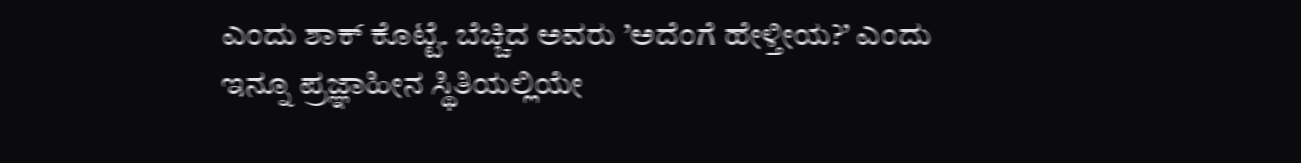ಎಂದು ಶಾಕ್ ಕೊಟ್ಟೆ. ಬೆಚ್ಚಿದ ಅವರು ’ಅದೆಂಗೆ ಹೇಳ್ತೀಯ?’ ಎಂದು ಇನ್ನೂ ಪ್ರಜ್ಞಾಹೀನ ಸ್ಥಿತಿಯಲ್ಲಿಯೇ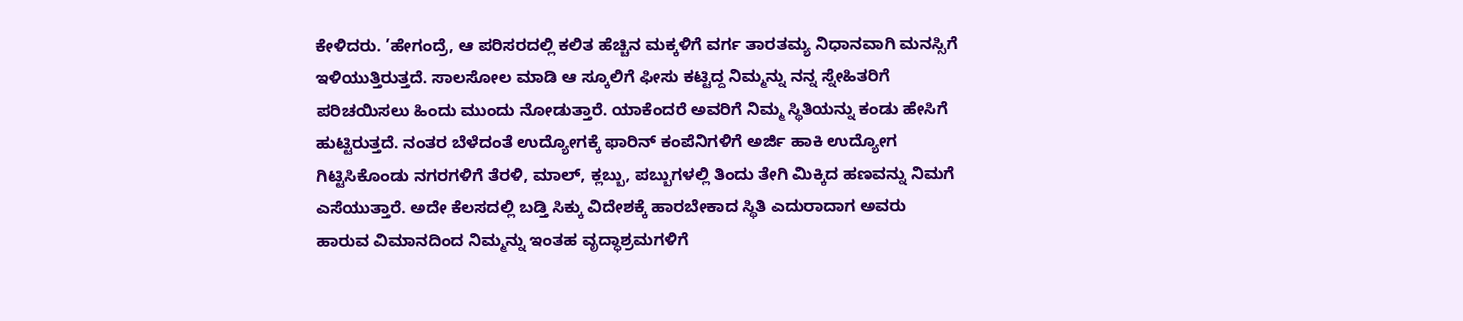ಕೇಳಿದರು. ’ಹೇಗಂದ್ರೆ, ಆ ಪರಿಸರದಲ್ಲಿ ಕಲಿತ ಹೆಚ್ಚಿನ ಮಕ್ಕಳಿಗೆ ವರ್ಗ ತಾರತಮ್ಯ ನಿಧಾನವಾಗಿ ಮನಸ್ಸಿಗೆ ಇಳಿಯುತ್ತಿರುತ್ತದೆ. ಸಾಲಸೋಲ ಮಾಡಿ ಆ ಸ್ಕೂಲಿಗೆ ಫೀಸು ಕಟ್ಟಿದ್ದ ನಿಮ್ಮನ್ನು ನನ್ನ ಸ್ನೇಹಿತರಿಗೆ ಪರಿಚಯಿಸಲು ಹಿಂದು ಮುಂದು ನೋಡುತ್ತಾರೆ. ಯಾಕೆಂದರೆ ಅವರಿಗೆ ನಿಮ್ಮ ಸ್ಥಿತಿಯನ್ನು ಕಂಡು ಹೇಸಿಗೆ ಹುಟ್ಟಿರುತ್ತದೆ. ನಂತರ ಬೆಳೆದಂತೆ ಉದ್ಯೋಗಕ್ಕೆ ಫಾರಿನ್ ಕಂಪೆನಿಗಳಿಗೆ ಅರ್ಜಿ ಹಾಕಿ ಉದ್ಯೋಗ ಗಿಟ್ಟಿಸಿಕೊಂಡು ನಗರಗಳಿಗೆ ತೆರಳಿ, ಮಾಲ್, ಕ್ಲಬ್ಬು, ಪಬ್ಬುಗಳಲ್ಲಿ ತಿಂದು ತೇಗಿ ಮಿಕ್ಕಿದ ಹಣವನ್ನು ನಿಮಗೆ ಎಸೆಯುತ್ತಾರೆ. ಅದೇ ಕೆಲಸದಲ್ಲಿ ಬಡ್ತಿ ಸಿಕ್ಕು ವಿದೇಶಕ್ಕೆ ಹಾರಬೇಕಾದ ಸ್ಥಿತಿ ಎದುರಾದಾಗ ಅವರು ಹಾರುವ ವಿಮಾನದಿಂದ ನಿಮ್ಮನ್ನು ಇಂತಹ ವೃದ್ಧಾಶ್ರಮಗಳಿಗೆ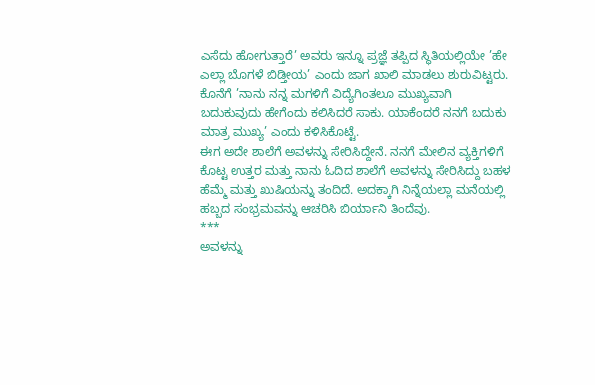ಎಸೆದು ಹೋಗುತ್ತಾರೆ’ ಅವರು ಇನ್ನೂ ಪ್ರಜ್ಞೆ ತಪ್ಪಿದ ಸ್ಥಿತಿಯಲ್ಲಿಯೇ ’ಹೇ ಎಲ್ಲಾ ಬೊಗಳೆ ಬಿಡ್ತೀಯ’ ಎಂದು ಜಾಗ ಖಾಲಿ ಮಾಡಲು ಶುರುವಿಟ್ಟರು. ಕೊನೆಗೆ ’ನಾನು ನನ್ನ ಮಗಳಿಗೆ ವಿದ್ಯೆಗಿಂತಲೂ ಮುಖ್ಯವಾಗಿ ಬದುಕುವುದು ಹೇಗೆಂದು ಕಲಿಸಿದರೆ ಸಾಕು. ಯಾಕೆಂದರೆ ನನಗೆ ಬದುಕು ಮಾತ್ರ ಮುಖ್ಯ’ ಎಂದು ಕಳಿಸಿಕೊಟ್ಟೆ.
ಈಗ ಅದೇ ಶಾಲೆಗೆ ಅವಳನ್ನು ಸೇರಿಸಿದ್ದೇನೆ. ನನಗೆ ಮೇಲಿನ ವ್ಯಕ್ತಿಗಳಿಗೆ ಕೊಟ್ಟ ಉತ್ತರ ಮತ್ತು ನಾನು ಓದಿದ ಶಾಲೆಗೆ ಅವಳನ್ನು ಸೇರಿಸಿದ್ದು ಬಹಳ ಹೆಮ್ಮೆ ಮತ್ತು ಖುಷಿಯನ್ನು ತಂದಿದೆ. ಅದಕ್ಕಾಗಿ ನಿನ್ನೆಯಲ್ಲಾ ಮನೆಯಲ್ಲಿ ಹಬ್ಬದ ಸಂಭ್ರಮವನ್ನು ಆಚರಿಸಿ ಬಿರ್ಯಾನಿ ತಿಂದೆವು.
***
ಅವಳನ್ನು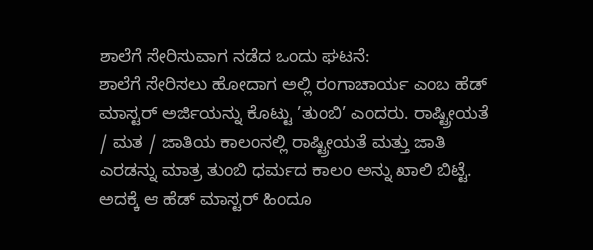ಶಾಲೆಗೆ ಸೇರಿಸುವಾಗ ನಡೆದ ಒಂದು ಘಟನೆ:
ಶಾಲೆಗೆ ಸೇರಿಸಲು ಹೋದಾಗ ಅಲ್ಲಿ ರಂಗಾಚಾರ್ಯ ಎಂಬ ಹೆಡ್ ಮಾಸ್ಟರ್ ಅರ್ಜಿಯನ್ನು ಕೊಟ್ಟು ’ತುಂಬಿ’ ಎಂದರು. ರಾಷ್ಟ್ರೀಯತೆ / ಮತ / ಜಾತಿಯ ಕಾಲಂನಲ್ಲಿ ರಾಷ್ಟ್ರೀಯತೆ ಮತ್ತು ಜಾತಿ ಎರಡನ್ನು ಮಾತ್ರ ತುಂಬಿ ಧರ್ಮದ ಕಾಲಂ ಅನ್ನು ಖಾಲಿ ಬಿಟ್ಟೆ. ಅದಕ್ಕೆ ಆ ಹೆಡ್ ಮಾಸ್ಟರ್ ಹಿಂದೂ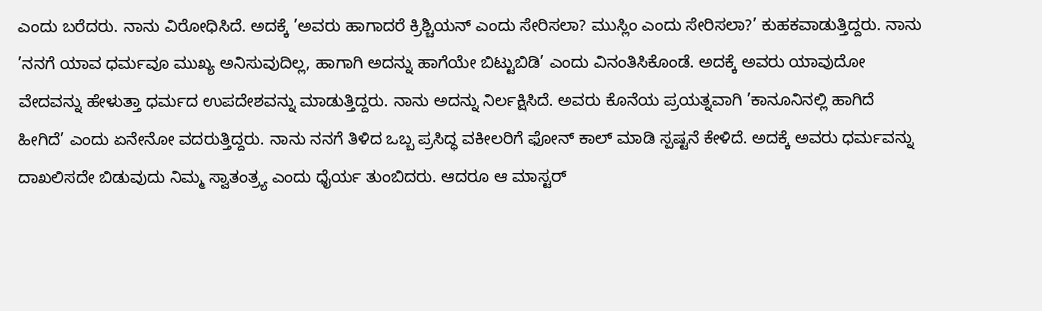ಎಂದು ಬರೆದರು. ನಾನು ವಿರೋಧಿಸಿದೆ. ಅದಕ್ಕೆ ’ಅವರು ಹಾಗಾದರೆ ಕ್ರಿಶ್ಚಿಯನ್ ಎಂದು ಸೇರಿಸಲಾ? ಮುಸ್ಲಿಂ ಎಂದು ಸೇರಿಸಲಾ?’ ಕುಹಕವಾಡುತ್ತಿದ್ದರು. ನಾನು ’ನನಗೆ ಯಾವ ಧರ್ಮವೂ ಮುಖ್ಯ ಅನಿಸುವುದಿಲ್ಲ, ಹಾಗಾಗಿ ಅದನ್ನು ಹಾಗೆಯೇ ಬಿಟ್ಟುಬಿಡಿ’ ಎಂದು ವಿನಂತಿಸಿಕೊಂಡೆ. ಅದಕ್ಕೆ ಅವರು ಯಾವುದೋ ವೇದವನ್ನು ಹೇಳುತ್ತಾ ಧರ್ಮದ ಉಪದೇಶವನ್ನು ಮಾಡುತ್ತಿದ್ದರು. ನಾನು ಅದನ್ನು ನಿರ್ಲಕ್ಷಿಸಿದೆ. ಅವರು ಕೊನೆಯ ಪ್ರಯತ್ನವಾಗಿ ’ಕಾನೂನಿನಲ್ಲಿ ಹಾಗಿದೆ ಹೀಗಿದೆ’ ಎಂದು ಏನೇನೋ ವದರುತ್ತಿದ್ದರು. ನಾನು ನನಗೆ ತಿಳಿದ ಒಬ್ಬ ಪ್ರಸಿದ್ಧ ವಕೀಲರಿಗೆ ಫೋನ್ ಕಾಲ್ ಮಾಡಿ ಸ್ಪಷ್ಟನೆ ಕೇಳಿದೆ. ಅದಕ್ಕೆ ಅವರು ಧರ್ಮವನ್ನು ದಾಖಲಿಸದೇ ಬಿಡುವುದು ನಿಮ್ಮ ಸ್ವಾತಂತ್ರ್ಯ ಎಂದು ಧೈರ್ಯ ತುಂಬಿದರು. ಆದರೂ ಆ ಮಾಸ್ಟರ್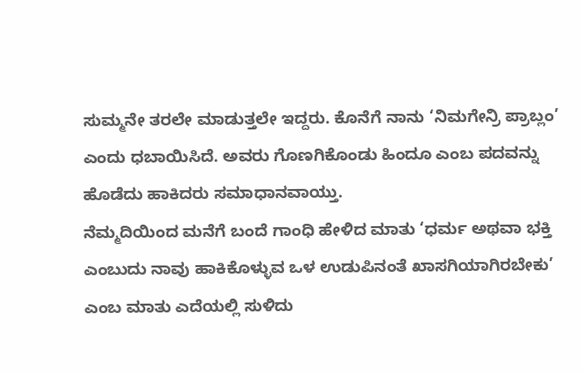ಸುಮ್ಮನೇ ತರಲೇ ಮಾಡುತ್ತಲೇ ಇದ್ದರು. ಕೊನೆಗೆ ನಾನು ‘ನಿಮಗೇನ್ರಿ ಪ್ರಾಬ್ಲಂ’ ಎಂದು ಧಬಾಯಿಸಿದೆ. ಅವರು ಗೊಣಗಿಕೊಂಡು ಹಿಂದೂ ಎಂಬ ಪದವನ್ನು ಹೊಡೆದು ಹಾಕಿದರು ಸಮಾಧಾನವಾಯ್ತು.
ನೆಮ್ಮದಿಯಿಂದ ಮನೆಗೆ ಬಂದೆ ಗಾಂಧಿ ಹೇಳಿದ ಮಾತು ‘ಧರ್ಮ ಅಥವಾ ಭಕ್ತಿ ಎಂಬುದು ನಾವು ಹಾಕಿಕೊಳ್ಳುವ ಒಳ ಉಡುಪಿನಂತೆ ಖಾಸಗಿಯಾಗಿರಬೇಕು’ ಎಂಬ ಮಾತು ಎದೆಯಲ್ಲಿ ಸುಳಿದು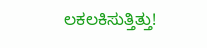ಲಕಲಕಿಸುತ್ತಿತ್ತು!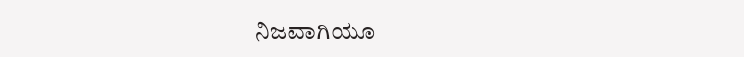ನಿಜವಾಗಿಯೂ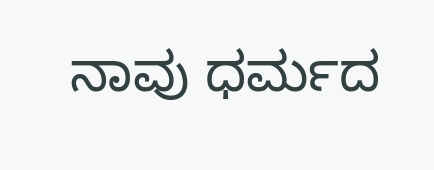ನಾವು ಧರ್ಮದ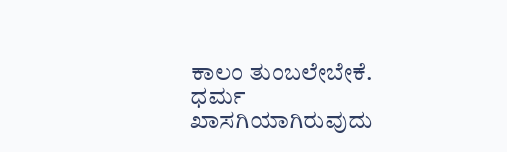ಕಾಲಂ ತುಂಬಲೇಬೇಕೆ. ಧರ್ಮ ಖಾಸಗಿಯಾಗಿರುವುದು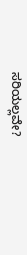ಸರಿಯಲ್ಲವೇ?